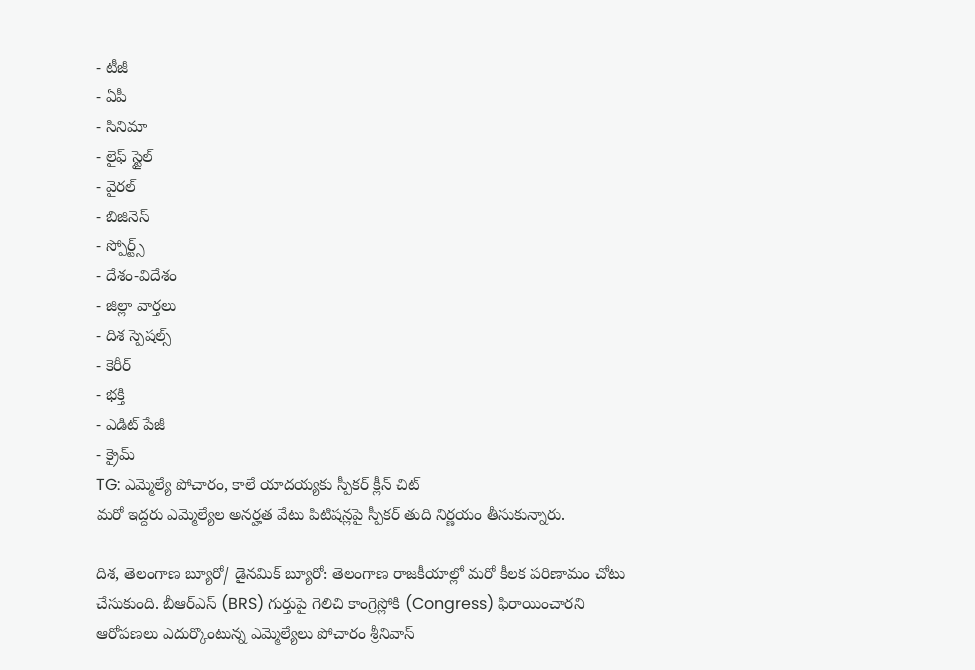- టీజీ
- ఏపీ
- సినిమా
- లైఫ్ స్టైల్
- వైరల్
- బిజినెస్
- స్పోర్ట్స్
- దేశం-విదేశం
- జిల్లా వార్తలు
- దిశ స్పెషల్స్
- కెరీర్
- భక్తి
- ఎడిట్ పేజీ
- క్రైమ్
TG: ఎమ్మెల్యే పోచారం, కాలే యాదయ్యకు స్పీకర్ క్లీన్ చిట్
మరో ఇద్దరు ఎమ్మెల్యేల అనర్హత వేటు పిటిషన్లపై స్పీకర్ తుది నిర్ణయం తీసుకున్నారు.

దిశ, తెలంగాణ బ్యూరో/ డైనమిక్ బ్యూరో: తెలంగాణ రాజకీయాల్లో మరో కీలక పరిణామం చోటు చేసుకుంది. బీఆర్ఎస్ (BRS) గుర్తుపై గెలిచి కాంగ్రెస్లోకి (Congress) ఫిరాయించారని ఆరోపణలు ఎదుర్కొంటున్న ఎమ్మెల్యేలు పోచారం శ్రీనివాస్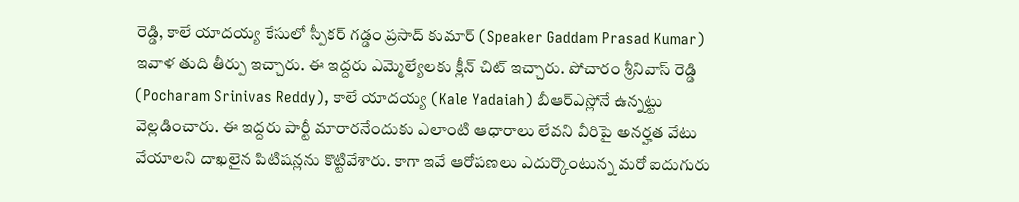రెడ్డి, కాలే యాదయ్య కేసులో స్పీకర్ గడ్డం ప్రసాద్ కుమార్ (Speaker Gaddam Prasad Kumar) ఇవాళ తుది తీర్పు ఇచ్చారు. ఈ ఇద్దరు ఎమ్మెల్యేలకు క్లీన్ చిట్ ఇచ్చారు. పోచారం శ్రీనివాస్ రెడ్డి (Pocharam Srinivas Reddy), కాలే యాదయ్య (Kale Yadaiah) బీఆర్ఎస్లోనే ఉన్నట్టు వెల్లడించారు. ఈ ఇద్దరు పార్టీ మారారనేందుకు ఎలాంటి ఆధారాలు లేవని వీరిపై అనర్హత వేటు వేయాలని దాఖలైన పిటిషన్లను కొట్టివేశారు. కాగా ఇవే ఆరోపణలు ఎదుర్కొంటున్న మరో ఐదుగురు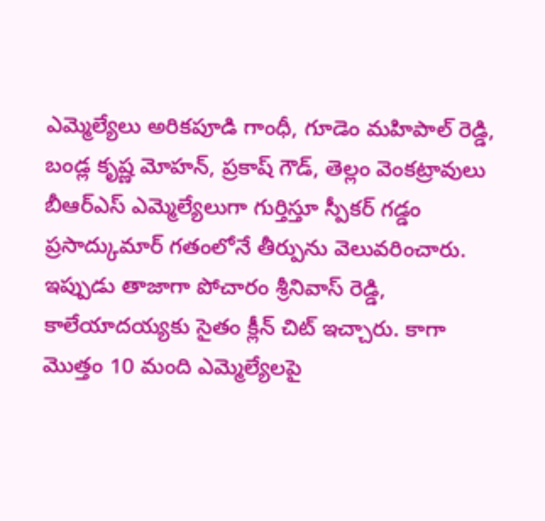ఎమ్మెల్యేలు అరికపూడి గాంధీ, గూడెం మహిపాల్ రెడ్డి, బండ్ల కృష్ణ మోహన్, ప్రకాష్ గౌడ్, తెల్లం వెంకట్రావులు బీఆర్ఎస్ ఎమ్మెల్యేలుగా గుర్తిస్తూ స్పీకర్ గడ్డం ప్రసాద్కుమార్ గతంలోనే తీర్పును వెలువరించారు. ఇప్పుడు తాజాగా పోచారం శ్రీనివాస్ రెడ్డి, కాలేయాదయ్యకు సైతం క్లీన్ చిట్ ఇచ్చారు. కాగా మొత్తం 10 మంది ఎమ్మెల్యేలపై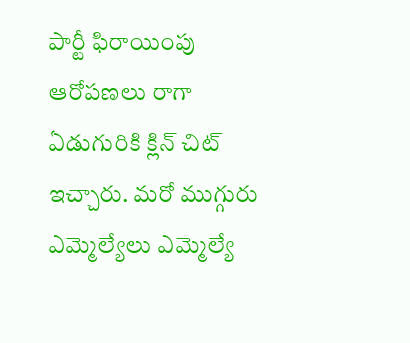పార్టీ ఫిరాయింపు ఆరోపణలు రాగా ఏడుగురికి క్లిన్ చిట్ ఇచ్చారు. మరో ముగ్గురు ఎమ్మెల్యేలు ఎమ్మెల్యే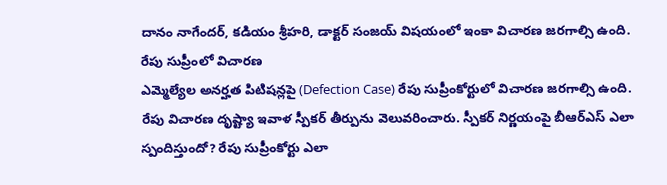దానం నాగేందర్, కడియం శ్రీహరి, డాక్టర్ సంజయ్ విషయంలో ఇంకా విచారణ జరగాల్సి ఉంది.
రేపు సుప్రీంలో విచారణ
ఎమ్మెల్యేల అనర్హత పిటిషన్లపై (Defection Case) రేపు సుప్రీంకోర్టులో విచారణ జరగాల్సి ఉంది. రేపు విచారణ దృష్ట్యా ఇవాళ స్పీకర్ తీర్పును వెలువరించారు. స్పీకర్ నిర్ణయంపై బీఆర్ఎస్ ఎలా స్పందిస్తుందో? రేపు సుప్రీంకోర్టు ఎలా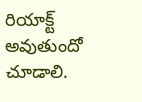రియాక్ట్ అవుతుందో చూడాలి.